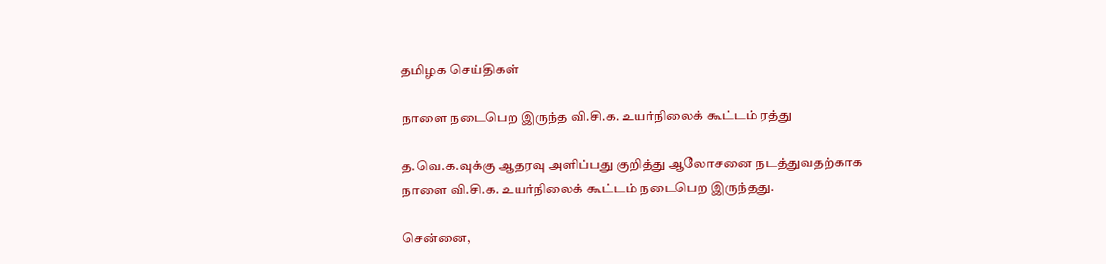தமிழக செய்திகள்

நாளை நடைபெற இருந்த வி.சி.க. உயர்நிலைக் கூட்டம் ரத்து

த.வெ.க.வுக்கு ஆதரவு அளிப்பது குறித்து ஆலோசனை நடத்துவதற்காக நாளை வி.சி.க. உயர்நிலைக் கூட்டம் நடைபெற இருந்தது.

சென்னை,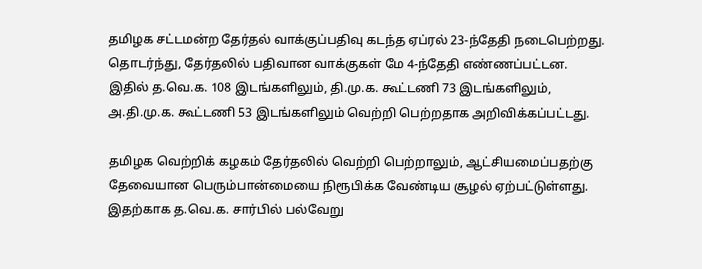தமிழக சட்டமன்ற தேர்தல் வாக்குப்பதிவு கடந்த ஏப்ரல் 23-ந்தேதி நடைபெற்றது. தொடர்ந்து, தேர்தலில் பதிவான வாக்குகள் மே 4-ந்தேதி எண்ணப்பட்டன. இதில் த.வெ.க. 108 இடங்களிலும், தி.மு.க. கூட்டணி 73 இடங்களிலும், அ.தி.மு.க. கூட்டணி 53 இடங்களிலும் வெற்றி பெற்றதாக அறிவிக்கப்பட்டது.

தமிழக வெற்றிக் கழகம் தேர்தலில் வெற்றி பெற்றாலும், ஆட்சியமைப்பதற்கு தேவையான பெரும்பான்மையை நிரூபிக்க வேண்டிய சூழல் ஏற்பட்டுள்ளது. இதற்காக த.வெ.க. சார்பில் பல்வேறு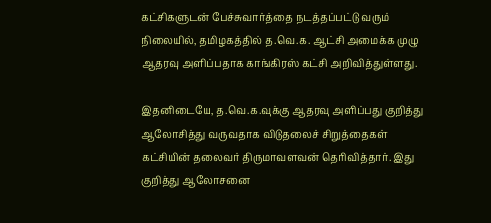கட்சிகளுடன் பேச்சுவார்த்தை நடத்தப்பட்டு வரும் நிலையில், தமிழகத்தில் த.வெ.க. ஆட்சி அமைக்க முழு ஆதரவு அளிப்பதாக காங்கிரஸ் கட்சி அறிவித்துள்ளது.

இதனிடையே, த.வெ.க.வுக்கு ஆதரவு அளிப்பது குறித்து ஆலோசித்து வருவதாக விடுதலைச் சிறுத்தைகள் கட்சியின் தலைவர் திருமாவளவன் தெரிவித்தார். இது குறித்து ஆலோசனை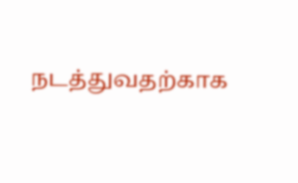நடத்துவதற்காக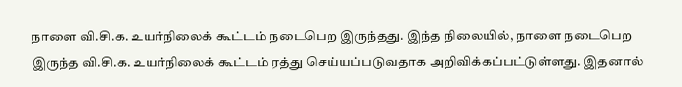நாளை வி.சி.க. உயர்நிலைக் கூட்டம் நடைபெற இருந்தது. இந்த நிலையில், நாளை நடைபெற இருந்த வி.சி.க. உயர்நிலைக் கூட்டம் ரத்து செய்யப்படுவதாக அறிவிக்கப்பட்டுள்ளது. இதனால்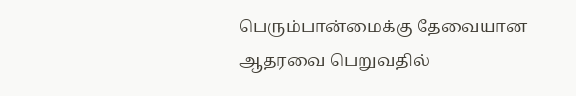பெரும்பான்மைக்கு தேவையான ஆதரவை பெறுவதில்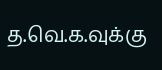த.வெ.க.வுக்கு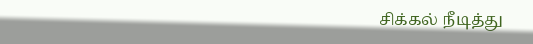சிக்கல் நீடித்து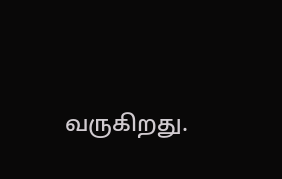வருகிறது.